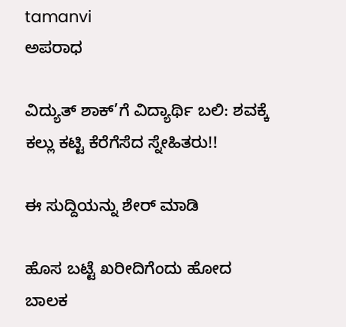tamanvi
ಅಪರಾಧ

ವಿದ್ಯುತ್ ಶಾಕ್‌’ಗೆ ವಿದ್ಯಾರ್ಥಿ ಬಲಿ: ಶವಕ್ಕೆ ಕಲ್ಲು ಕಟ್ಟಿ ಕೆರೆಗೆಸೆದ ಸ್ನೇಹಿತರು!!

ಈ ಸುದ್ದಿಯನ್ನು ಶೇರ್ ಮಾಡಿ

ಹೊಸ ಬಟ್ಟೆ ಖರೀದಿಗೆಂದು ಹೋದ ಬಾಲಕ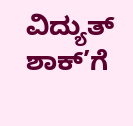ವಿದ್ಯುತ್ ಶಾಕ್’ಗೆ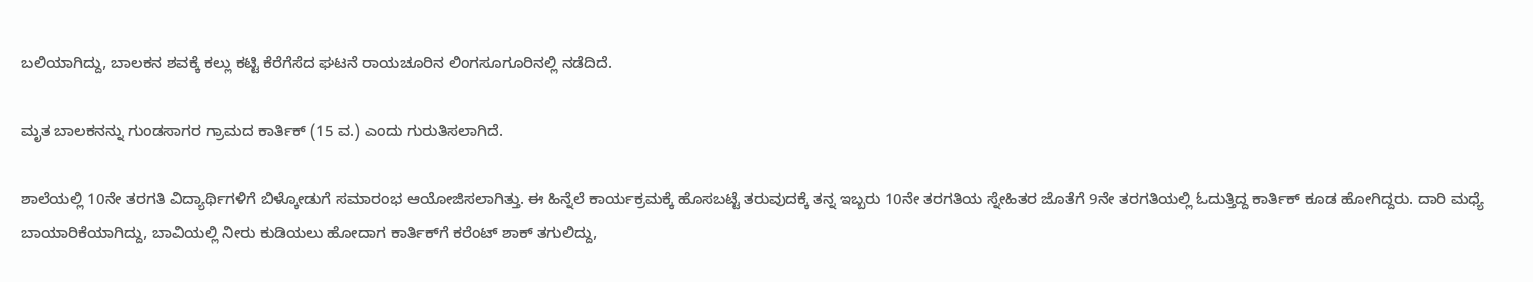ಬಲಿಯಾಗಿದ್ದು, ಬಾಲಕನ ಶವಕ್ಕೆ ಕಲ್ಲು ಕಟ್ಟಿ ಕೆರೆಗೆಸೆದ ಘಟನೆ ರಾಯಚೂರಿನ ಲಿಂಗಸೂಗೂರಿನಲ್ಲಿ ನಡೆದಿದೆ.

ಮೃತ ಬಾಲಕನನ್ನು ಗುಂಡಸಾಗರ ಗ್ರಾಮದ ಕಾರ್ತಿಕ್ (15 ವ.) ಎಂದು ಗುರುತಿಸಲಾಗಿದೆ.

ಶಾಲೆಯಲ್ಲಿ 10ನೇ ತರಗತಿ ವಿದ್ಯಾರ್ಥಿಗಳಿಗೆ ಬಿಳ್ಕೋಡುಗೆ ಸಮಾರಂಭ ಆಯೋಜಿಸಲಾಗಿತ್ತು. ಈ ಹಿನ್ನೆಲೆ ಕಾರ್ಯಕ್ರಮಕ್ಕೆ ಹೊಸಬಟ್ಟೆ ತರುವುದಕ್ಕೆ ತನ್ನ ಇಬ್ಬರು 10ನೇ ತರಗತಿಯ ಸ್ನೇಹಿತರ ಜೊತೆಗೆ 9ನೇ ತರಗತಿಯಲ್ಲಿ ಓದುತ್ತಿದ್ದ ಕಾರ್ತಿಕ್ ಕೂಡ ಹೋಗಿದ್ದರು. ದಾರಿ ಮಧ್ಯೆ ಬಾಯಾರಿಕೆಯಾಗಿದ್ದು, ಬಾವಿಯಲ್ಲಿ ನೀರು ಕುಡಿಯಲು ಹೋದಾಗ ಕಾರ್ತಿಕ್‌ಗೆ ಕರೆಂಟ್ ಶಾಕ್ ತಗುಲಿದ್ದು,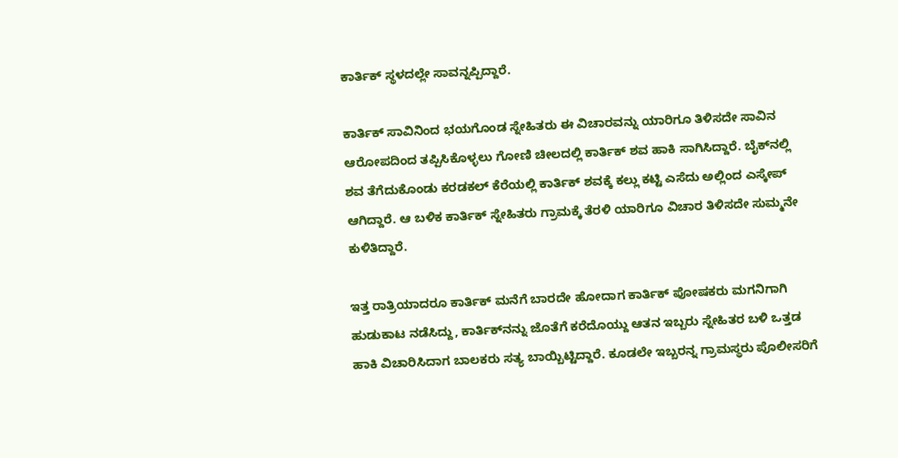ಕಾರ್ತಿಕ್ ಸ್ಥಳದಲ್ಲೇ ಸಾವನ್ನಪ್ಪಿದ್ದಾರೆ.

ಕಾರ್ತಿಕ್ ಸಾವಿನಿಂದ ಭಯಗೊಂಡ ಸ್ನೇಹಿತರು ಈ ವಿಚಾರವನ್ನು ಯಾರಿಗೂ ತಿಳಿಸದೇ ಸಾವಿನ ಆರೋಪದಿಂದ ತಪ್ಪಿಸಿಕೊಳ್ಳಲು ಗೋಣಿ ಚೀಲದಲ್ಲಿ ಕಾರ್ತಿಕ್ ಶವ ಹಾಕಿ ಸಾಗಿಸಿದ್ದಾರೆ. ಬೈಕ್‌ನಲ್ಲಿ ಶವ ತೆಗೆದುಕೊಂಡು ಕರಡಕಲ್ ಕೆರೆಯಲ್ಲಿ ‌ಕಾರ್ತಿಕ್‌ ಶವಕ್ಕೆ ಕಲ್ಲು ಕಟ್ಟಿ ಎಸೆದು ಅಲ್ಲಿಂದ ಎಸ್ಕೇಪ್ ಆಗಿದ್ದಾರೆ. ಆ ಬಳಿಕ ಕಾರ್ತಿಕ್ ಸ್ನೇಹಿತರು ಗ್ರಾಮಕ್ಕೆ ತೆರಳಿ ಯಾರಿಗೂ ವಿಚಾರ ತಿಳಿಸದೇ ಸುಮ್ಮನೇ ಕುಳಿತಿದ್ದಾರೆ.

ಇತ್ತ ರಾತ್ರಿಯಾದರೂ ಕಾರ್ತಿಕ್ ಮನೆಗೆ ಬಾರದೇ ಹೋದಾಗ ಕಾರ್ತಿಕ್ ಪೋಷಕರು ಮಗನಿಗಾಗಿ ಹುಡುಕಾಟ ನಡೆಸಿದ್ದು, ಕಾರ್ತಿಕ್‌ನನ್ನು ಜೊತೆಗೆ ಕರೆದೊಯ್ದು ಆತನ ಇಬ್ಬರು ಸ್ನೇಹಿತರ ಬಳಿ ಒತ್ತಡ ಹಾಕಿ ವಿಚಾರಿಸಿದಾಗ ಬಾಲಕರು ಸತ್ಯ ಬಾಯ್ಬಿಟ್ಟಿದ್ದಾರೆ. ಕೂಡಲೇ ಇಬ್ಬರನ್ನ ಗ್ರಾಮಸ್ಥರು ಪೊಲೀಸರಿಗೆ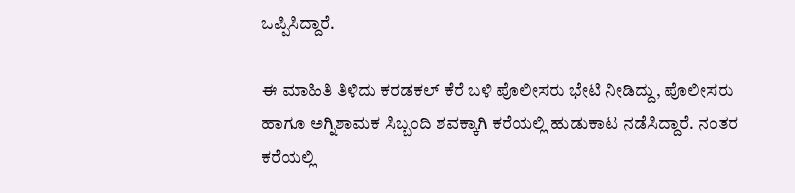ಒಪ್ಪಿಸಿದ್ದಾರೆ.

ಈ ಮಾಹಿತಿ ತಿಳಿದು ಕರಡಕಲ್ ಕೆರೆ ಬಳಿ ಪೊಲೀಸರು ಭೇಟಿ ನೀಡಿದ್ದು, ಪೊಲೀಸರು ಹಾಗೂ ಅಗ್ನಿಶಾಮಕ ಸಿಬ್ಬಂದಿ ಶವಕ್ಕಾಗಿ ಕರೆಯಲ್ಲಿ ಹುಡುಕಾಟ ನಡೆಸಿದ್ದಾರೆ. ನಂತರ ಕರೆಯಲ್ಲಿ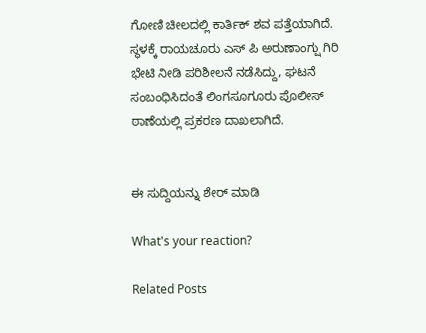ಗೋಣಿ ಚೀಲದಲ್ಲಿ ಕಾರ್ತಿಕ್ ಶವ ಪತ್ತೆಯಾಗಿದೆ. ಸ್ಥಳಕ್ಕೆ ರಾಯಚೂರು ಎಸ್ ಪಿ ಅರುಣಾಂಗ್ಷು ಗಿರಿ ಭೇಟಿ ನೀಡಿ ಪರಿಶೀಲನೆ ನಡೆಸಿದ್ದು, ಘಟನೆ ಸಂಬಂಧಿಸಿದಂತೆ ಲಿಂಗಸೂಗೂರು ಪೊಲೀಸ್ ಠಾಣೆಯಲ್ಲಿ ಪ್ರಕರಣ ದಾಖಲಾಗಿದೆ.


ಈ ಸುದ್ದಿಯನ್ನು ಶೇರ್ ಮಾಡಿ

What's your reaction?

Related Posts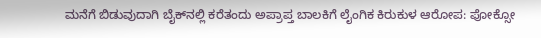ಮನೆಗೆ ಬಿಡುವುದಾಗಿ ಬೈಕ್‌ನಲ್ಲಿ ಕರೆತಂದು ಅಪ್ರಾಪ್ತ ಬಾಲಕಿಗೆ ಲೈಂಗಿಕ ಕಿರುಕುಳ ಆರೋಪ: ಪೋಕ್ಸೋ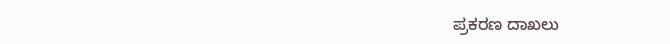ಪ್ರಕರಣ ದಾಖಲು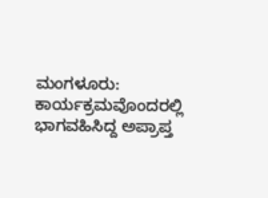ಮಂಗಳೂರು: ಕಾರ್ಯಕ್ರಮವೊಂದರಲ್ಲಿ ಭಾಗವಹಿಸಿದ್ದ ಅಪ್ರಾಪ್ತ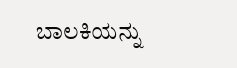ಬಾಲಕಿಯನ್ನು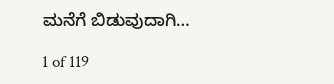ಮನೆಗೆ ಬಿಡುವುದಾಗಿ…

1 of 119